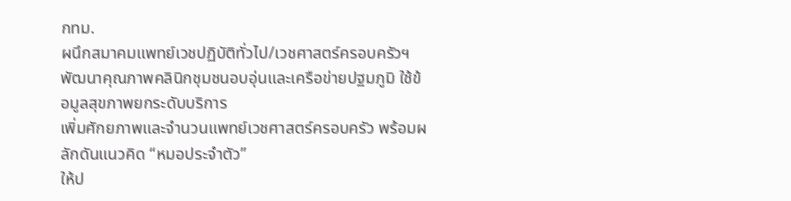กทม.
ผนึกสมาคมแพทย์เวชปฏิบัติทั่วไป/เวชศาสตร์ครอบครัวฯ
พัฒนาคุณภาพคลินิกชุมชนอบอุ่นและเครือข่ายปฐมภูมิ ใช้ข้อมูลสุขภาพยกระดับบริการ
เพิ่มศักยภาพและจำนวนแพทย์เวชศาสตร์ครอบครัว พร้อมผลักดันแนวคิด “หมอประจำตัว”
ให้ป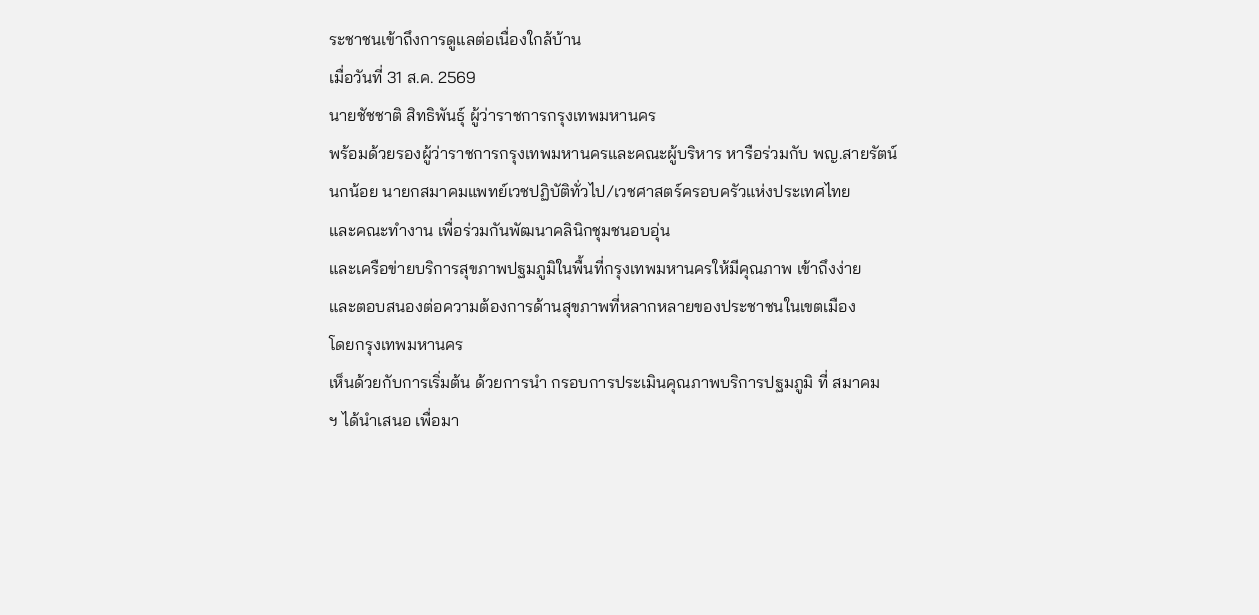ระชาชนเข้าถึงการดูแลต่อเนื่องใกล้บ้าน
เมื่อวันที่ 31 ส.ค. 2569
นายชัชชาติ สิทธิพันธุ์ ผู้ว่าราชการกรุงเทพมหานคร
พร้อมด้วยรองผู้ว่าราชการกรุงเทพมหานครและคณะผู้บริหาร หารือร่วมกับ พญ.สายรัตน์
นกน้อย นายกสมาคมแพทย์เวชปฏิบัติทั่วไป/เวชศาสตร์ครอบครัวแห่งประเทศไทย
และคณะทำงาน เพื่อร่วมกันพัฒนาคลินิกชุมชนอบอุ่น
และเครือข่ายบริการสุขภาพปฐมภูมิในพื้นที่กรุงเทพมหานครให้มีคุณภาพ เข้าถึงง่าย
และตอบสนองต่อความต้องการด้านสุขภาพที่หลากหลายของประชาชนในเขตเมือง
โดยกรุงเทพมหานคร
เห็นด้วยกับการเริ่มต้น ด้วยการนำ กรอบการประเมินคุณภาพบริการปฐมภูมิ ที่ สมาคม
ฯ ได้นำเสนอ เพื่อมา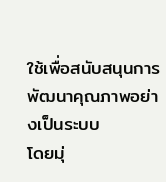ใช้เพื่อสนับสนุนการพัฒนาคุณภาพอย่างเป็นระบบ
โดยมุ่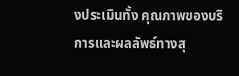งประเมินทั้ง คุณภาพของบริการและผลลัพธ์ทางสุ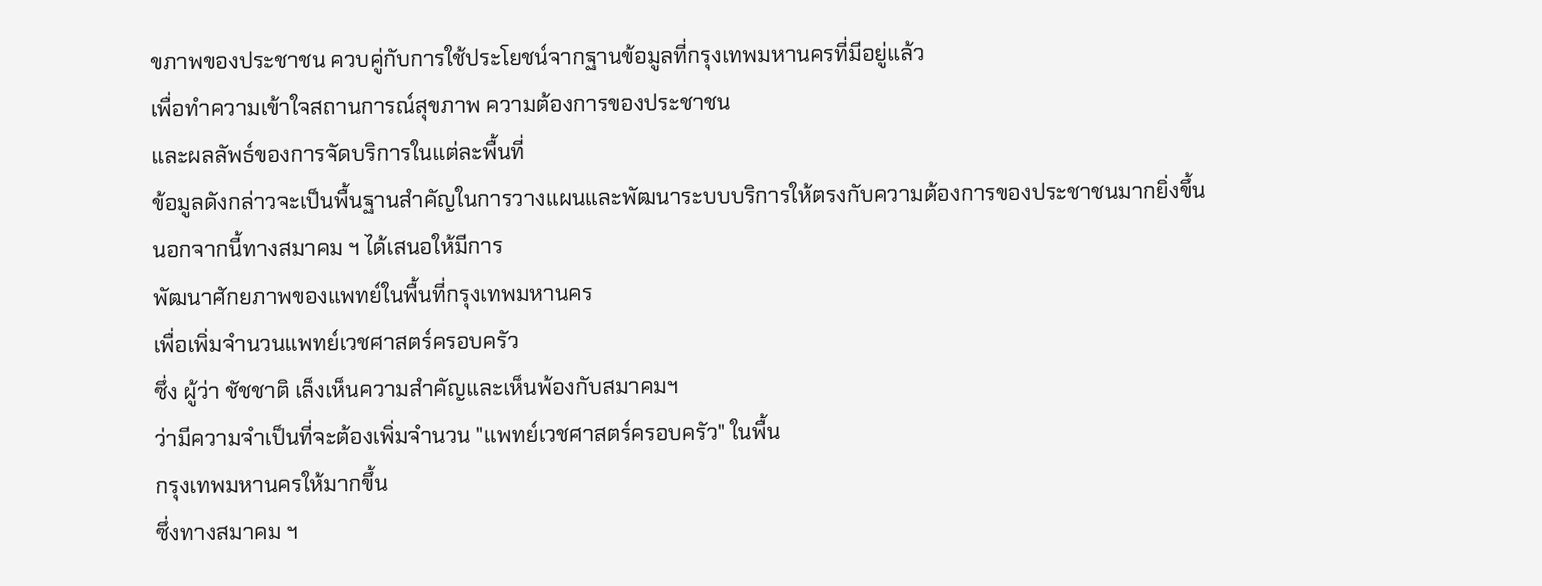ขภาพของประชาชน ควบคู่กับการใช้ประโยชน์จากฐานข้อมูลที่กรุงเทพมหานครที่มีอยู่แล้ว
เพื่อทำความเข้าใจสถานการณ์สุขภาพ ความต้องการของประชาชน
และผลลัพธ์ของการจัดบริการในแต่ละพื้นที่
ข้อมูลดังกล่าวจะเป็นพื้นฐานสำคัญในการวางแผนและพัฒนาระบบบริการให้ตรงกับความต้องการของประชาชนมากยิ่งขึ้น
นอกจากนี้ทางสมาคม ฯ ได้เสนอให้มีการ
พัฒนาศักยภาพของแพทย์ในพื้นที่กรุงเทพมหานคร
เพื่อเพิ่มจำนวนแพทย์เวชศาสตร์ครอบครัว
ซึ่ง ผู้ว่า ชัชชาติ เล็งเห็นความสำคัญและเห็นพ้องกับสมาคมฯ
ว่ามีความจำเป็นที่จะต้องเพิ่มจำนวน "แพทย์เวชศาสตร์ครอบครัว" ในพื้น
กรุงเทพมหานครให้มากขึ้น
ซึ่งทางสมาคม ฯ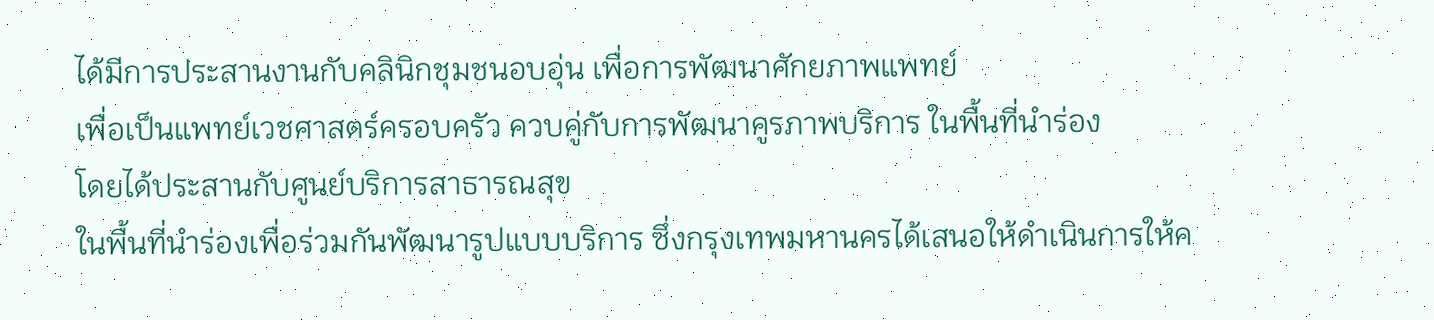ได้มีการประสานงานกับคลินิกชุมชนอบอุ่น เพื่อการพัฒนาศักยภาพแพทย์
เพื่อเป็นแพทย์เวชศาสตร์ครอบครัว ควบคู่กับการพัฒนาคูรภาพบริการ ในพื้นที่นำร่อง
โดยได้ประสานกับศูนย์บริการสาธารณสุข
ในพื้นที่นำร่องเพื่อร่วมกันพัฒนารูปแบบบริการ ซึ่งกรุงเทพมหานครได้เสนอให้ดำเนินการให้ค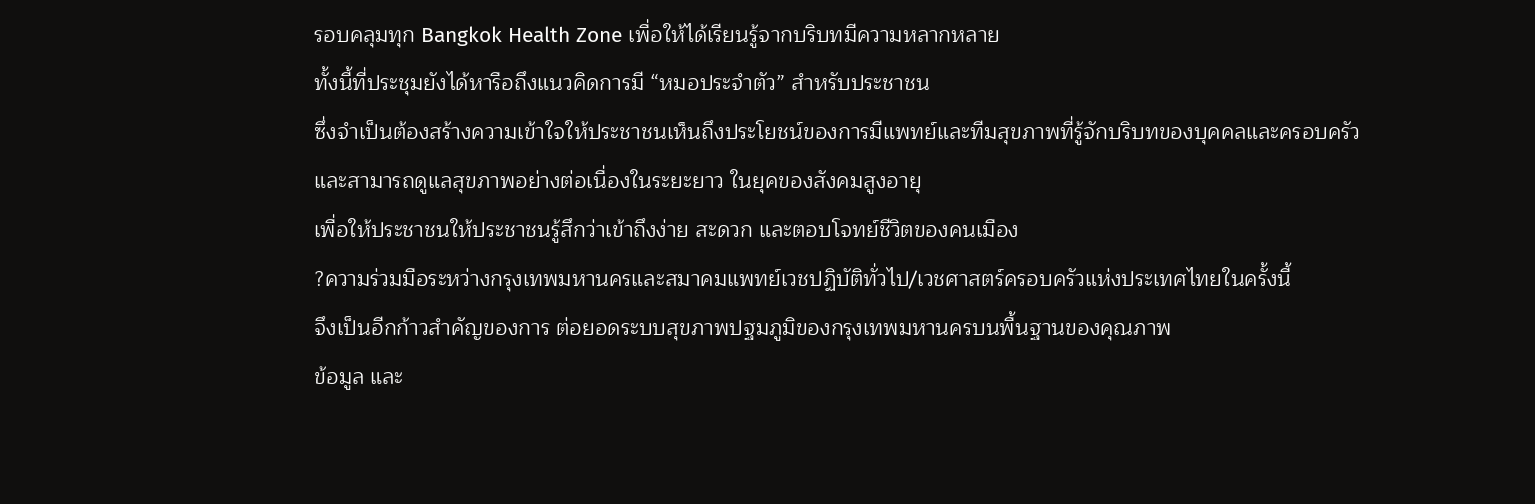รอบคลุมทุก Bangkok Health Zone เพื่อให้ได้เรียนรู้จากบริบทมีความหลากหลาย
ทั้งนี้ที่ประชุมยังได้หารือถึงแนวคิดการมี “หมอประจำตัว” สำหรับประชาชน
ซึ่งจำเป็นต้องสร้างความเข้าใจให้ประชาชนเห็นถึงประโยชน์ของการมีแพทย์และทีมสุขภาพที่รู้จักบริบทของบุคคลและครอบครัว
และสามารถดูแลสุขภาพอย่างต่อเนื่องในระยะยาว ในยุคของสังคมสูงอายุ
เพื่อให้ประชาชนให้ประชาชนรู้สึกว่าเข้าถึงง่าย สะดวก และตอบโจทย์ชีวิตของคนเมือง
?ความร่วมมือระหว่างกรุงเทพมหานครและสมาคมแพทย์เวชปฏิบัติทั่วไป/เวชศาสตร์ครอบครัวแห่งประเทศไทยในครั้งนี้
จึงเป็นอีกก้าวสำคัญของการ ต่อยอดระบบสุขภาพปฐมภูมิของกรุงเทพมหานครบนพื้นฐานของคุณภาพ
ข้อมูล และ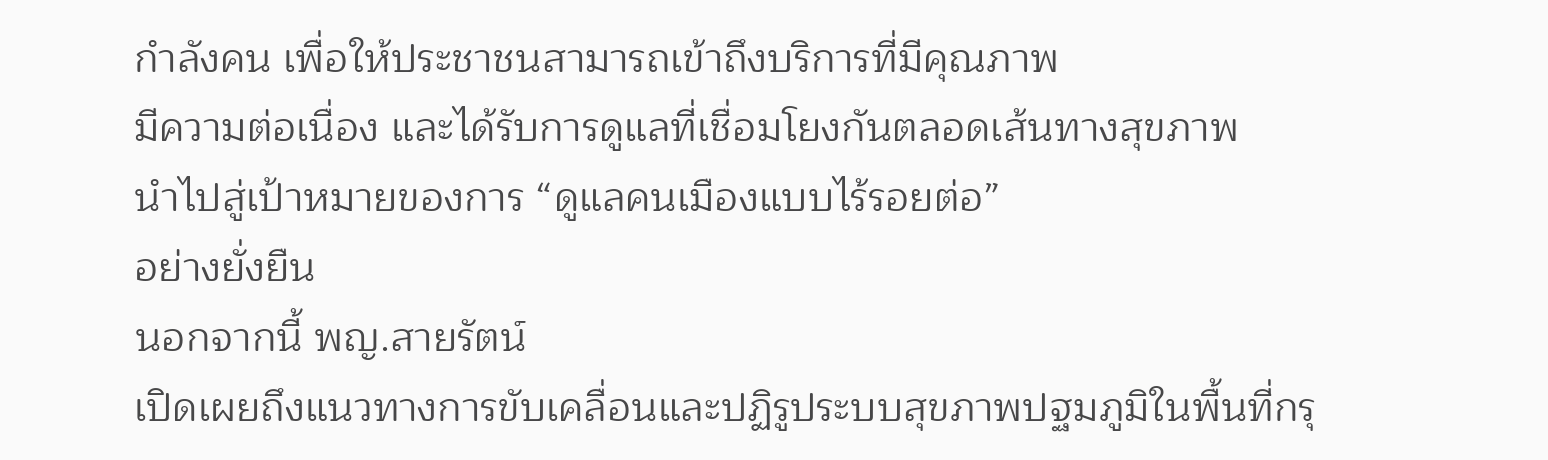กำลังคน เพื่อให้ประชาชนสามารถเข้าถึงบริการที่มีคุณภาพ
มีความต่อเนื่อง และได้รับการดูแลที่เชื่อมโยงกันตลอดเส้นทางสุขภาพ
นำไปสู่เป้าหมายของการ “ดูแลคนเมืองแบบไร้รอยต่อ”
อย่างยั่งยืน
นอกจากนี้ พญ.สายรัตน์
เปิดเผยถึงแนวทางการขับเคลื่อนและปฏิรูประบบสุขภาพปฐมภูมิในพื้นที่กรุ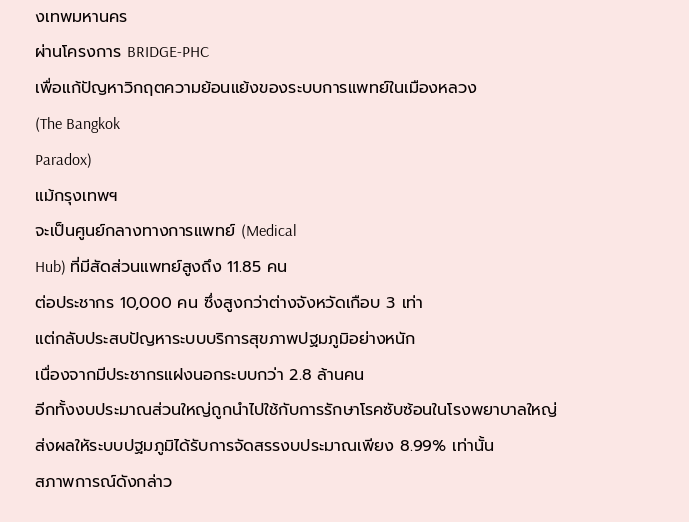งเทพมหานคร
ผ่านโครงการ BRIDGE-PHC
เพื่อแก้ปัญหาวิกฤตความย้อนแย้งของระบบการแพทย์ในเมืองหลวง
(The Bangkok
Paradox)
แม้กรุงเทพฯ
จะเป็นศูนย์กลางทางการแพทย์ (Medical
Hub) ที่มีสัดส่วนแพทย์สูงถึง 11.85 คน
ต่อประชากร 10,000 คน ซึ่งสูงกว่าต่างจังหวัดเกือบ 3 เท่า
แต่กลับประสบปัญหาระบบบริการสุขภาพปฐมภูมิอย่างหนัก
เนื่องจากมีประชากรแฝงนอกระบบกว่า 2.8 ล้านคน
อีกทั้งงบประมาณส่วนใหญ่ถูกนำไปใช้กับการรักษาโรคซับซ้อนในโรงพยาบาลใหญ่
ส่งผลใหัระบบปฐมภูมิได้รับการจัดสรรงบประมาณเพียง 8.99% เท่านั้น
สภาพการณ์ดังกล่าว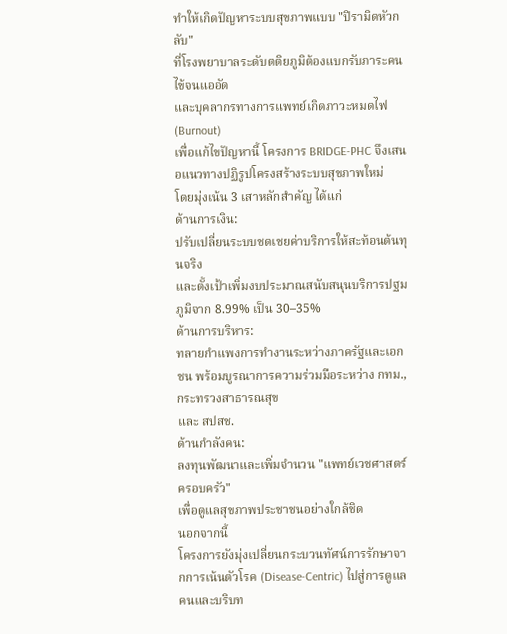ทำให้เกิดปัญหาระบบสุขภาพแบบ "ปิรามิดหัวกลับ"
ที่โรงพยาบาลระดับตติยภูมิต้องแบกรับภาระคนไข้จนแออัด
และบุคลากรทางการแพทย์เกิดภาวะหมดไฟ (Burnout)
เพื่อแก้ไขปัญหานี้ โครงการ BRIDGE-PHC จึงเสนอแนวทางปฏิรูปโครงสร้างระบบสุขภาพใหม่
โดยมุ่งเน้น 3 เสาหลักสำคัญ ได้แก่
ด้านการเงิน:
ปรับเปลี่ยนระบบชดเชยค่าบริการให้สะท้อนต้นทุนจริง
และตั้งเป้าเพิ่มงบประมาณสนับสนุนบริการปฐมภูมิจาก 8.99% เป็น 30–35%
ด้านการบริหาร:
ทลายกำแพงการทำงานระหว่างภาครัฐและเอกชน พร้อมบูรณาการความร่วมมือระหว่าง กทม., กระทรวงสาธารณสุข
และ สปสช.
ด้านกำลังคน:
ลงทุนพัฒนาและเพิ่มจำนวน "แพทย์เวชศาสตร์ครอบครัว"
เพื่อดูแลสุขภาพประชาชนอย่างใกล้ชิด
นอกจากนี้
โครงการยังมุ่งเปลี่ยนกระบวนทัศน์การรักษาจากการเน้นตัวโรค (Disease-Centric) ไปสู่การดูแลคนและบริบท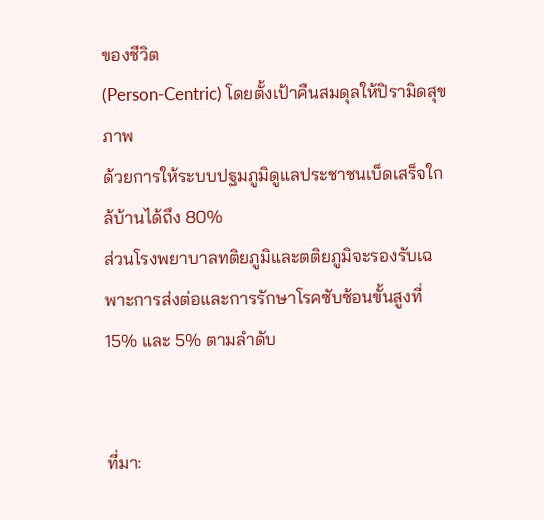ของชีวิต
(Person-Centric) โดยตั้งเป้าคืนสมดุลให้ปิรามิดสุขภาพ
ด้วยการให้ระบบปฐมภูมิดูแลประชาชนเบ็ดเสร็จใกล้บ้านได้ถึง 80%
ส่วนโรงพยาบาลทติยภูมิและตติยภูมิจะรองรับเฉพาะการส่งต่อและการรักษาโรคซับซ้อนขั้นสูงที่
15% และ 5% ตามลำดับ


ที่มา: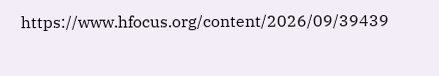https://www.hfocus.org/content/2026/09/39439